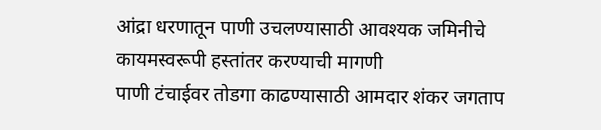आंद्रा धरणातून पाणी उचलण्यासाठी आवश्यक जमिनीचे कायमस्वरूपी हस्तांतर करण्याची मागणी
पाणी टंचाईवर तोडगा काढण्यासाठी आमदार शंकर जगताप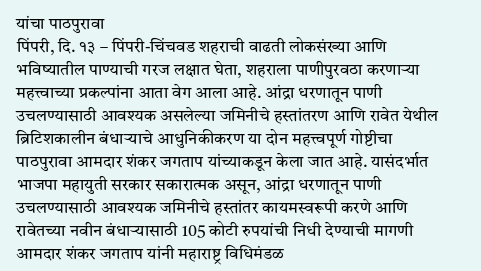यांचा पाठपुरावा
पिंपरी, दि. १३ – पिंपरी-चिंचवड शहराची वाढती लोकसंख्या आणि भविष्यातील पाण्याची गरज लक्षात घेता, शहराला पाणीपुरवठा करणाऱ्या महत्त्वाच्या प्रकल्पांना आता वेग आला आहे. आंद्रा धरणातून पाणी उचलण्यासाठी आवश्यक असलेल्या जमिनीचे हस्तांतरण आणि रावेत येथील ब्रिटिशकालीन बंधाऱ्याचे आधुनिकीकरण या दोन महत्त्वपूर्ण गोष्टीचा पाठपुरावा आमदार शंकर जगताप यांच्याकडून केला जात आहे. यासंदर्भात भाजपा महायुती सरकार सकारात्मक असून, आंद्रा धरणातून पाणी उचलण्यासाठी आवश्यक जमिनीचे हस्तांतर कायमस्वरूपी करणे आणि रावेतच्या नवीन बंधाऱ्यासाठी 105 कोटी रुपयांची निधी देण्याची मागणी आमदार शंकर जगताप यांनी महाराष्ट्र विधिमंडळ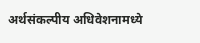अर्थसंकल्पीय अधिवेशनामध्ये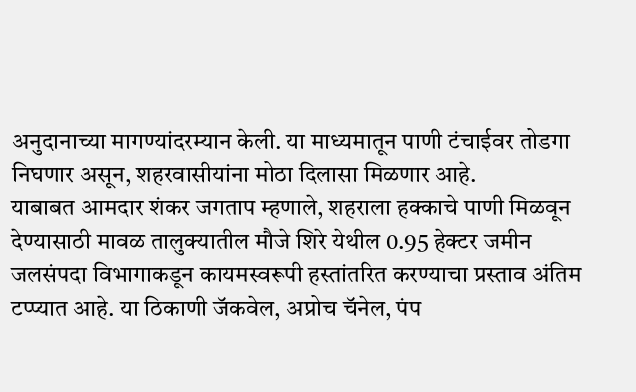अनुदानाच्या मागण्यांदरम्यान केली. या माध्यमातून पाणी टंचाईवर तोडगा निघणार असून, शहरवासीयांना मोठा दिलासा मिळणार आहे.
याबाबत आमदार शंकर जगताप म्हणाले, शहराला हक्काचे पाणी मिळवून देण्यासाठी मावळ तालुक्यातील मौजे शिरे येथील 0.95 हेक्टर जमीन जलसंपदा विभागाकडून कायमस्वरूपी हस्तांतरित करण्याचा प्रस्ताव अंतिम टप्प्यात आहे. या ठिकाणी जॅकवेल, अप्रोच चॅनेल, पंप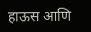हाऊस आणि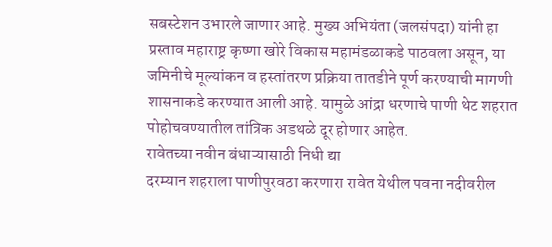सबस्टेशन उभारले जाणार आहे. मुख्य अभियंता (जलसंपदा) यांनी हा प्रस्ताव महाराष्ट्र कृष्णा खोरे विकास महामंडळाकडे पाठवला असून, या जमिनीचे मूल्यांकन व हस्तांतरण प्रक्रिया तातडीने पूर्ण करण्याची मागणी शासनाकडे करण्यात आली आहे. यामुळे आंद्रा धरणाचे पाणी थेट शहरात पोहोचवण्यातील तांत्रिक अडथळे दूर होणार आहेत.
रावेतच्या नवीन बंधाऱ्यासाठी निधी द्या
दरम्यान शहराला पाणीपुरवठा करणारा रावेत येथील पवना नदीवरील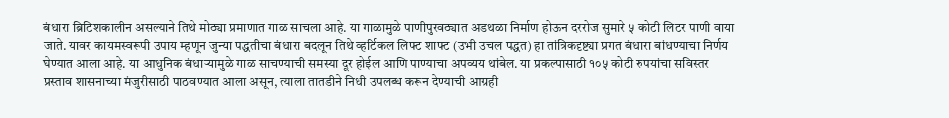बंधारा ब्रिटिशकालीन असल्याने तिथे मोठ्या प्रमाणात गाळ साचला आहे. या गाळामुळे पाणीपुरवठ्यात अडथळा निर्माण होऊन दररोज सुमारे ५ कोटी लिटर पाणी वाया जाते. यावर कायमस्वरूपी उपाय म्हणून जुन्या पद्धतीचा बंधारा बदलून तिथे व्हर्टिकल लिफ्ट शाफ्ट (उभी उचल पद्धत) हा तांत्रिकदृष्ट्या प्रगत बंधारा बांधण्याचा निर्णय घेण्यात आला आहे. या आधुनिक बंधाऱ्यामुळे गाळ साचण्याची समस्या दूर होईल आणि पाण्याचा अपव्यय थांबेल. या प्रकल्पासाठी १०५ कोटी रुपयांचा सविस्तर प्रस्ताव शासनाच्या मंजुरीसाठी पाठवण्यात आला असून, त्याला तातडीने निधी उपलब्ध करून देण्याची आग्रही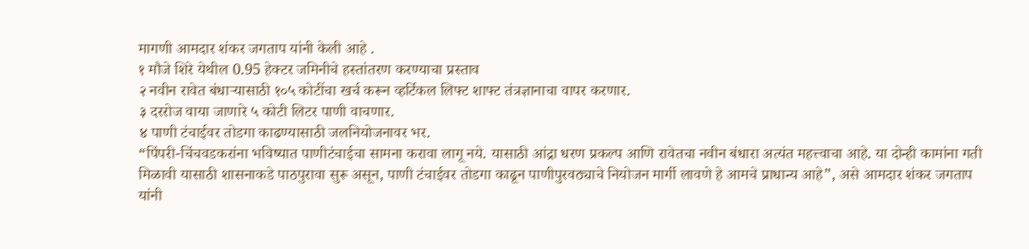मागणी आमदार शंकर जगताप यांनी केली आहे .
१ मौजे शिरे येथील 0.95 हेक्टर जमिनीचे हस्तांतरण करण्याचा प्रस्ताव
२ नवीन रावेत बंधाऱ्यासाठी १०५ कोटींचा खर्च करून व्हर्टिकल लिफ्ट शाफ्ट तंत्रज्ञानाचा वापर करणार.
३ दररोज वाया जाणारे ५ कोटी लिटर पाणी वाचणार.
४ पाणी टंचाईवर तोडगा काढण्यासाठी जलनियोजनावर भर.
“पिंपरी-चिंचवडकरांना भविष्यात पाणीटंचाईचा सामना करावा लागू नये. यासाठी आंद्रा धरण प्रकल्प आणि रावेतचा नवीन बंधारा अत्यंत महत्त्वाचा आहे. या दोन्ही कामांना गती मिळावी यासाठी शासनाकडे पाठपुरावा सुरू असून, पाणी टंचाईवर तोडगा काढून पाणीपुरवठ्याचे नियोजन मार्गी लावणे हे आमचे प्राधान्य आहे”, असे आमदार शंकर जगताप यांनी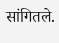सांगितले.